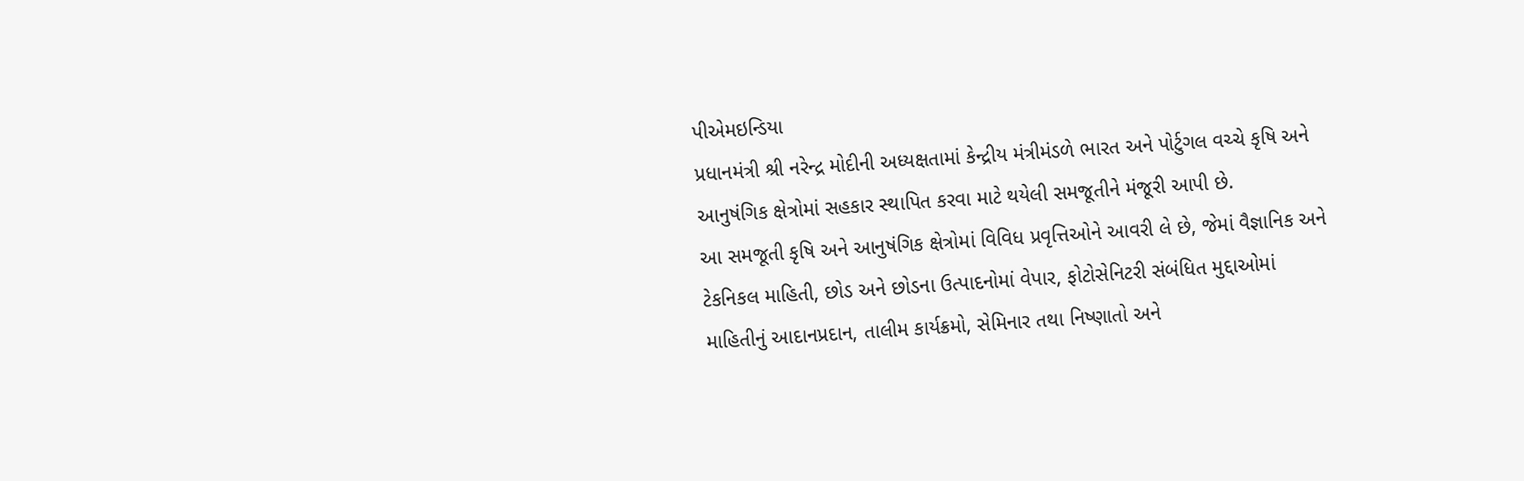પીએમઇન્ડિયા
પ્રધાનમંત્રી શ્રી નરેન્દ્ર મોદીની અધ્યક્ષતામાં કેન્દ્રીય મંત્રીમંડળે ભારત અને પોર્ટુગલ વચ્ચે કૃષિ અને આનુષંગિક ક્ષેત્રોમાં સહકાર સ્થાપિત કરવા માટે થયેલી સમજૂતીને મંજૂરી આપી છે.
આ સમજૂતી કૃષિ અને આનુષંગિક ક્ષેત્રોમાં વિવિધ પ્રવૃત્તિઓને આવરી લે છે, જેમાં વૈજ્ઞાનિક અને ટેકનિકલ માહિતી, છોડ અને છોડના ઉત્પાદનોમાં વેપાર, ફોટોસેનિટરી સંબંધિત મુદ્દાઓમાં માહિતીનું આદાનપ્રદાન, તાલીમ કાર્યક્રમો, સેમિનાર તથા નિષ્ણાતો અને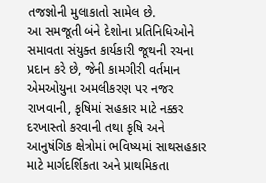તજજ્ઞોની મુલાકાતો સામેલ છે.
આ સમજૂતી બંને દેશોના પ્રતિનિધિઓને સમાવતા સંયુક્ત કાર્યકારી જૂથની રચના પ્રદાન કરે છે, જેની કામગીરી વર્તમાન એમઓયુના અમલીકરણ પર નજર રાખવાની, કૃષિમાં સહકાર માટે નક્કર દરખાસ્તો કરવાની તથા કૃષિ અને આનુષંગિક ક્ષેત્રોમાં ભવિષ્યમાં સાથસહકાર માટે માર્ગદર્શિકતા અને પ્રાથમિકતા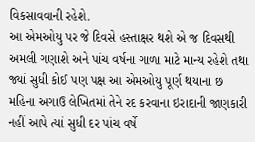વિકસાવવાની રહેશે.
આ એમઓયુ પર જે દિવસે હસ્તાક્ષર થશે એ જ દિવસથી અમલી ગણાશે અને પાંચ વર્ષના ગાળા માટે માન્ય રહેશે તથા જ્યાં સુધી કોઈ પણ પક્ષ આ એમઓયુ પૂર્ણ થયાના છ મહિના અગાઉ લેખિતમાં તેને રદ કરવાના ઇરાદાની જાણકારી નહીં આપે ત્યાં સુધી દર પાંચ વર્ષે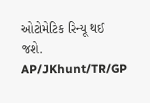ઓટોમેટિક રિન્યૂ થઈ જશે.
AP/JKhunt/TR/GP